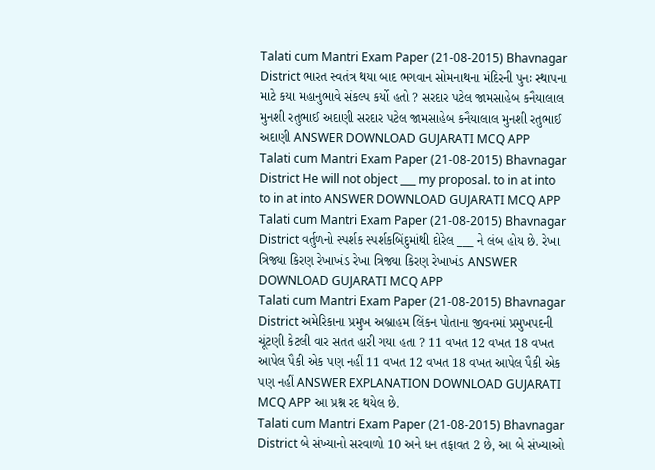Talati cum Mantri Exam Paper (21-08-2015) Bhavnagar District ભારત સ્વતંત્ર થયા બાદ ભગવાન સોમનાથના મંદિરની પુનઃ સ્થાપના માટે કયા મહાનુભાવે સંકલ્પ કર્યો હતો ? સરદાર પટેલ જામસાહેબ કનૈયાલાલ મુનશી રતુભાઈ અદાણી સરદાર પટેલ જામસાહેબ કનૈયાલાલ મુનશી રતુભાઈ અદાણી ANSWER DOWNLOAD GUJARATI MCQ APP
Talati cum Mantri Exam Paper (21-08-2015) Bhavnagar District He will not object ___ my proposal. to in at into to in at into ANSWER DOWNLOAD GUJARATI MCQ APP
Talati cum Mantri Exam Paper (21-08-2015) Bhavnagar District વર્તુળનો સ્પર્શક સ્પર્શકબિંદુમાંથી દોરેલ ___ ને લંબ હોય છે. રેખા ત્રિજ્યા કિરણ રેખાખંડ રેખા ત્રિજ્યા કિરણ રેખાખંડ ANSWER DOWNLOAD GUJARATI MCQ APP
Talati cum Mantri Exam Paper (21-08-2015) Bhavnagar District અમેરિકાના પ્રમુખ અબ્રાહમ લિંકન પોતાના જીવનમાં પ્રમુખપદની ચૂંટણી કેટલી વાર સતત હારી ગયા હતા ? 11 વખત 12 વખત 18 વખત આપેલ પૈકી એક પણ નહીં 11 વખત 12 વખત 18 વખત આપેલ પૈકી એક પણ નહીં ANSWER EXPLANATION DOWNLOAD GUJARATI MCQ APP આ પ્રશ્ન રદ થયેલ છે.
Talati cum Mantri Exam Paper (21-08-2015) Bhavnagar District બે સંખ્યાનો સરવાળો 10 અને ધન તફાવત 2 છે, આ બે સંખ્યાઓ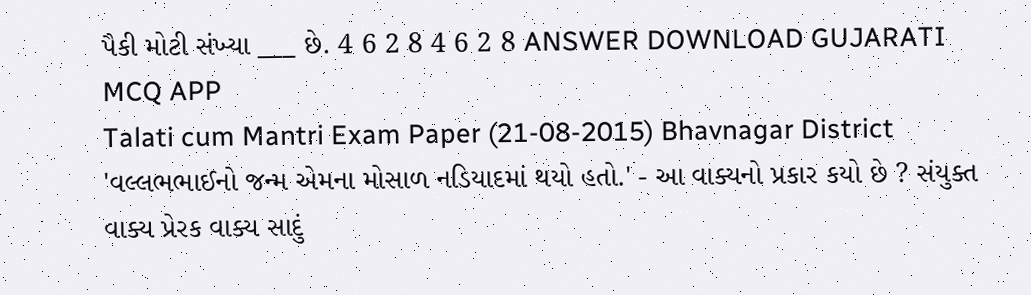પૈકી મોટી સંખ્યા ___ છે. 4 6 2 8 4 6 2 8 ANSWER DOWNLOAD GUJARATI MCQ APP
Talati cum Mantri Exam Paper (21-08-2015) Bhavnagar District 'વલ્લભભાઈનો જન્મ એમના મોસાળ નડિયાદમાં થયો હતો.' - આ વાક્યનો પ્રકાર કયો છે ? સંયુક્ત વાક્ય પ્રેરક વાક્ય સાદું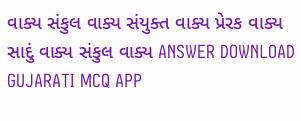વાક્ય સંકુલ વાક્ય સંયુક્ત વાક્ય પ્રેરક વાક્ય સાદું વાક્ય સંકુલ વાક્ય ANSWER DOWNLOAD GUJARATI MCQ APP